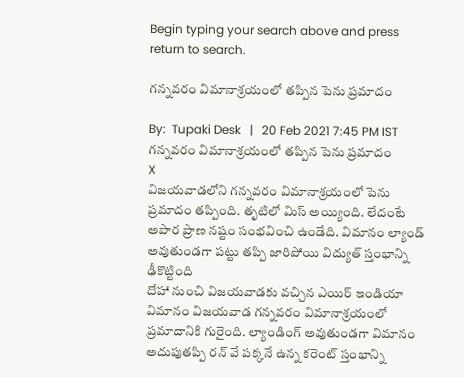Begin typing your search above and press return to search.

గన్నవరం విమానాశ్రయంలో తప్పిన పెను ప్రమాదం

By:  Tupaki Desk   |   20 Feb 2021 7:45 PM IST
గన్నవరం విమానాశ్రయంలో తప్పిన పెను ప్రమాదం
X
విజయవాడలోని గన్నవరం విమానాశ్రయంలో పెను ప్రమాదం తప్పింది. తృటిలో మిస్ అయ్యింది. లేదంటే అపార ప్రాణ నష్టం సంభవించి ఉండేది. విమానం ల్యాండ్ అవుతుండగా పట్టు తప్పి జారిపోయి విద్యుత్ స్తంభాన్ని ఢీకొట్టింది
దోహా నుంచి విజయవాడకు వచ్చిన ఎయిర్ ఇండియా విమానం విజయవాడ గన్నవరం విమానాశ్రయంలో ప్రమాదానికి గురైంది. ల్యాండింగ్ అవుతుండగా విమానం అదుపుతప్పి రన్ వే పక్కనే ఉన్న కరెంట్ స్తంభాన్ని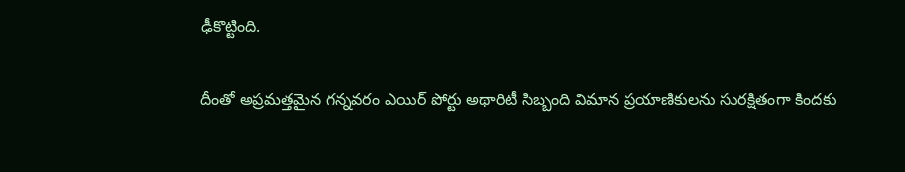ఢీకొట్టింది.

దీంతో అప్రమత్తమైన గన్నవరం ఎయిర్ పోర్టు అథారిటీ సిబ్బంది విమాన ప్రయాణికులను సురక్షితంగా కిందకు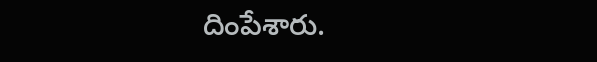దింపేశారు.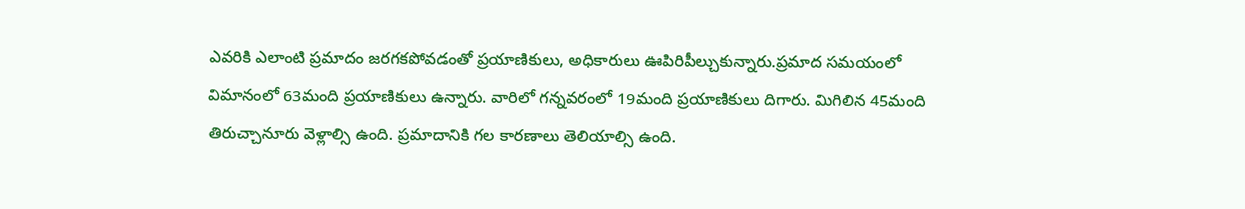ఎవరికి ఎలాంటి ప్రమాదం జరగకపోవడంతో ప్రయాణికులు, అధికారులు ఊపిరిపీల్చుకున్నారు.ప్రమాద సమయంలో విమానంలో 63మంది ప్రయాణికులు ఉన్నారు. వారిలో గన్నవరంలో 19మంది ప్రయాణికులు దిగారు. మిగిలిన 45మంది తిరుచ్చానూరు వెళ్లాల్సి ఉంది. ప్రమాదానికి గల కారణాలు తెలియాల్సి ఉంది.